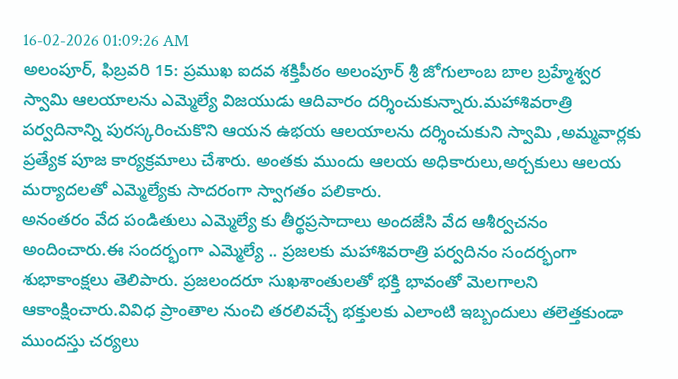16-02-2026 01:09:26 AM
అలంపూర్, ఫిబ్రవరి 15: ప్రముఖ ఐదవ శక్తిపీఠం అలంపూర్ శ్రీ జోగులాంబ బాల బ్రహ్మేశ్వర స్వామి ఆలయాలను ఎమ్మెల్యే విజయుడు ఆదివారం దర్శించుకున్నారు.మహాశివరాత్రి పర్వదినాన్ని పురస్కరించుకొని ఆయన ఉభయ ఆలయాలను దర్శించుకుని స్వామి ,అమ్మవార్లకు ప్రత్యేక పూజ కార్యక్రమాలు చేశారు. అంతకు ముందు ఆలయ అధికారులు,అర్చకులు ఆలయ మర్యాదలతో ఎమ్మెల్యేకు సాదరంగా స్వాగతం పలికారు.
అనంతరం వేద పండితులు ఎమ్మెల్యే కు తీర్థప్రసాదాలు అందజేసి వేద ఆశీర్వచనం అందించారు.ఈ సందర్భంగా ఎమ్మెల్యే .. ప్రజలకు మహాశివరాత్రి పర్వదినం సందర్భంగా శుభాకాంక్షలు తెలిపారు. ప్రజలందరూ సుఖశాంతులతో భక్తి భావంతో మెలగాలని ఆకాంక్షించారు.వివిధ ప్రాంతాల నుంచి తరలివచ్చే భక్తులకు ఎలాంటి ఇబ్బందులు తలెత్తకుండా ముందస్తు చర్యలు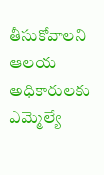తీసుకోవాలని ఆలయ అధికారులకు ఎమ్మెల్యే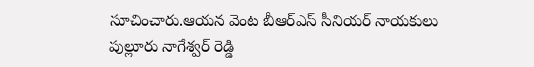సూచించారు.ఆయన వెంట బీఆర్ఎస్ సీనియర్ నాయకులు పుల్లూరు నాగేశ్వర్ రెడ్డి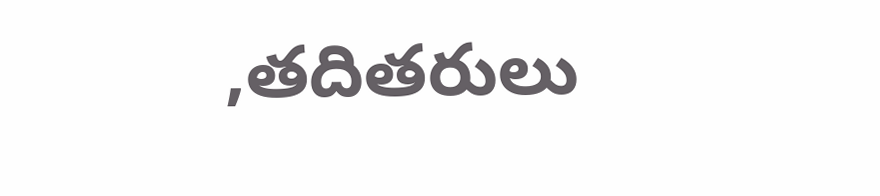,తదితరులు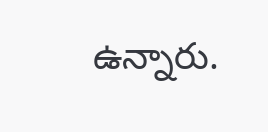ఉన్నారు.